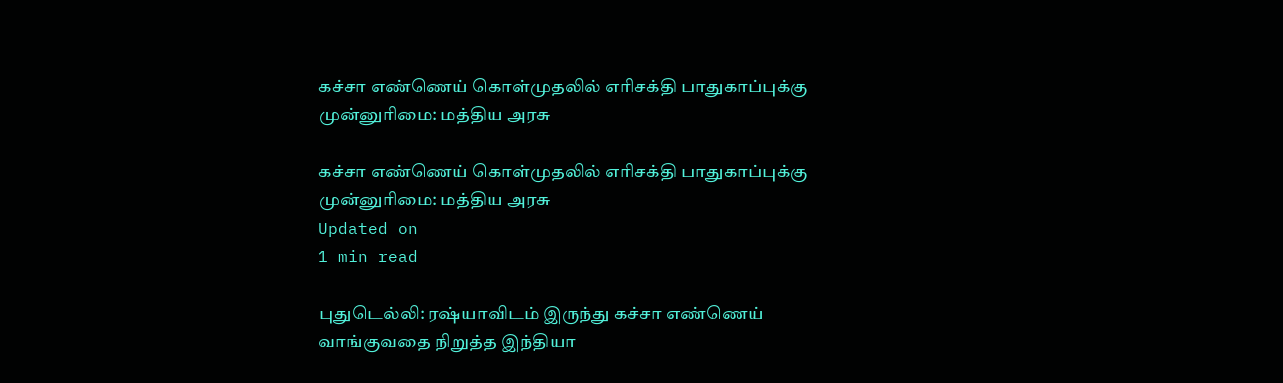கச்சா எண்ணெய் கொள்முதலில் எரிசக்தி பாதுகாப்புக்கு முன்னுரிமை: மத்திய அரசு

கச்சா எண்ணெய் கொள்முதலில் எரிசக்தி பாதுகாப்புக்கு முன்னுரிமை: மத்திய அரசு
Updated on
1 min read

புதுடெல்லி: ரஷ்யாவிடம் இருந்து கச்சா எண்ணெய் வாங்குவதை நிறுத்த இந்தியா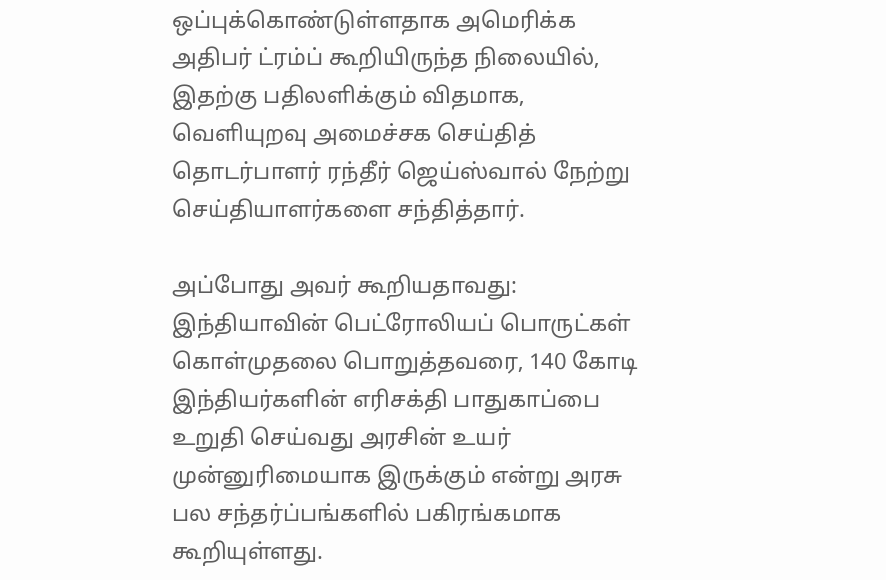ஒப்புக்கொண்டுள்ளதாக அமெரிக்க அதிபர் ட்ரம்ப் கூறியிருந்த நிலையில், இதற்கு பதிலளிக்கும் விதமாக, வெளியுறவு அமைச்சக செய்தித் தொடர்பாளர் ரந்தீர் ஜெய்ஸ்வால் நேற்று செய்தியாளர்களை சந்தித்தார்.

அப்போது அவர் கூறியதாவது: இந்தியாவின் பெட்ரோலியப் பொருட்கள் கொள்முதலை பொறுத்தவரை, 140 கோடி இந்தியர்களின் எரிசக்தி பாதுகாப்பை உறுதி செய்வது அரசின் உயர் முன்னுரிமையாக இருக்கும் என்று அரசு பல சந்தர்ப்பங்களில் பகிரங்கமாக கூறியுள்ளது.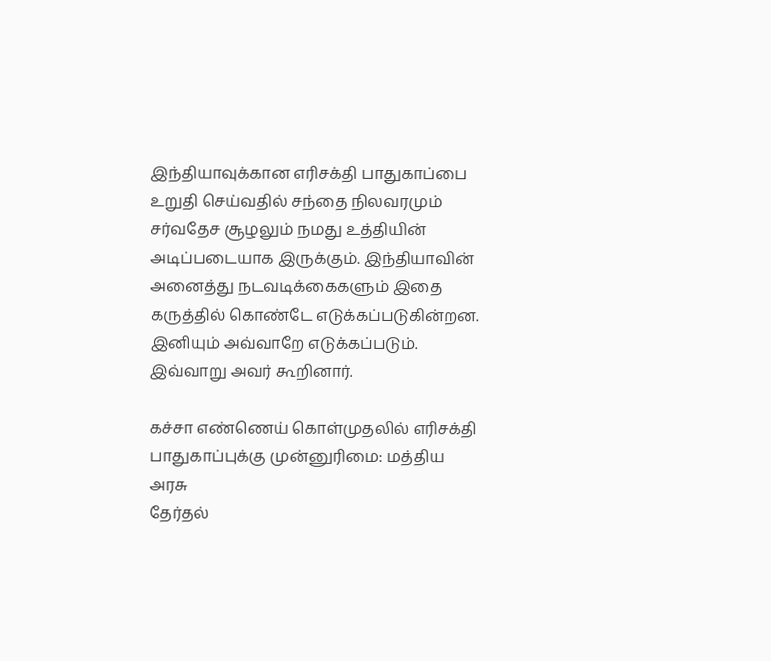இந்தியாவுக்கான எரிசக்தி பாதுகாப்பை உறுதி செய்வதில் சந்தை நிலவரமும் சர்வதேச சூழலும் நமது உத்தியின் அடிப்படையாக இருக்கும். இந்தியாவின் அனைத்து நடவடிக்கைகளும் இதை கருத்தில் கொண்டே எடுக்கப்படுகின்றன. இனியும் அவ்வாறே எடுக்கப்படும். இவ்வாறு அவர் கூறினார்.

கச்சா எண்ணெய் கொள்முதலில் எரிசக்தி பாதுகாப்புக்கு முன்னுரிமை: மத்திய அரசு
தேர்தல்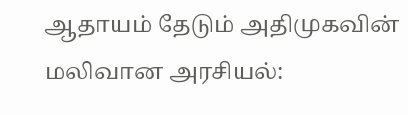ஆதாயம் தேடும் அதிமுகவின் மலிவான அரசியல்: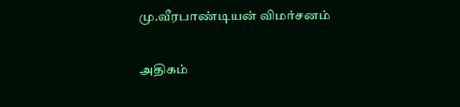மு.வீரபாண்டியன் விமர்சனம்

அதிகம்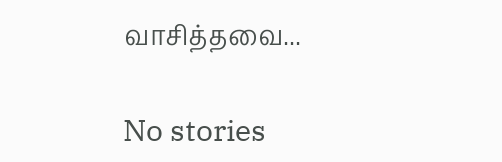வாசித்தவை...

No stories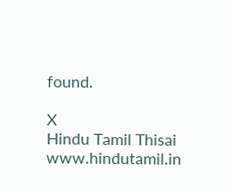found.

X
Hindu Tamil Thisai
www.hindutamil.in